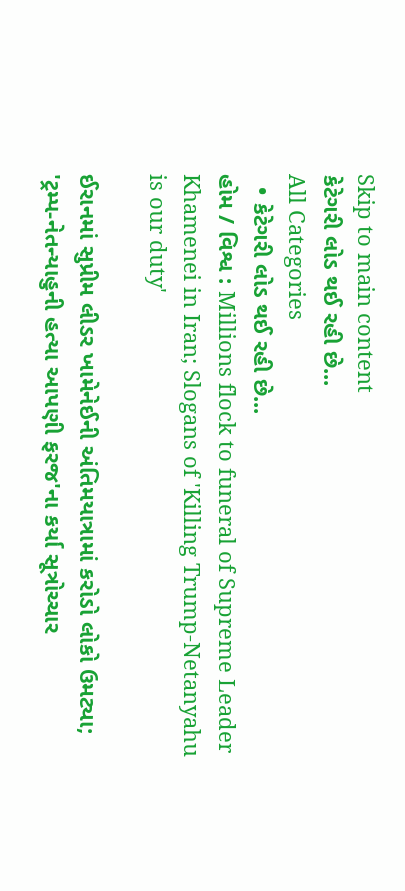Skip to main content
કેટેગરી લોડ થઈ રહી છે...
All Categories
  • કેટેગરી લોડ થઈ રહી છે...
હોમ / વિશ્વ : Millions flock to funeral of Supreme Leader Khamenei in Iran; Slogans of 'Killing Trump-Netanyahu is our duty'

ઈરાનમાં સુપ્રીમ લીડર ખામેનેઈની અંતિમયાત્રામાં કરોડો લોકો ઉમટ્યા; 'ટ્રમ્પ-નેતન્યાહુની હત્યા આપણી ફરજ'ના કર્યા સૂત્રોચ્ચાર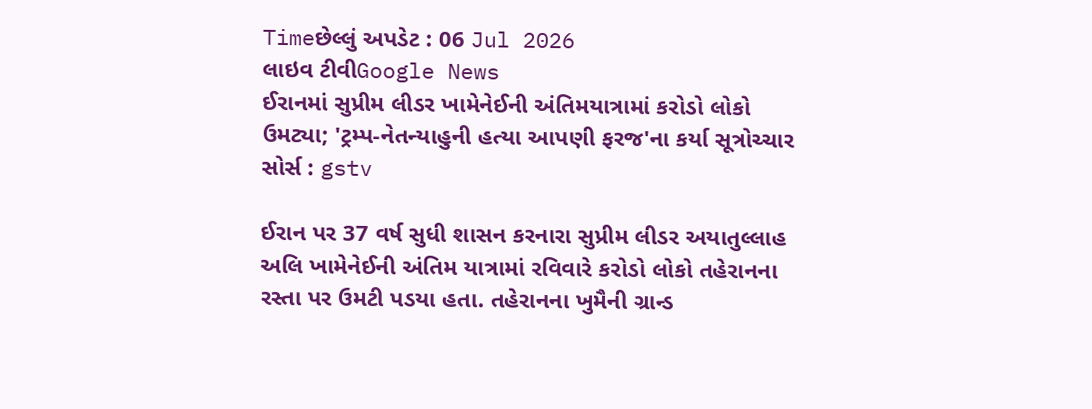Timeછેલ્લું અપડેટ : 06 Jul 2026
લાઇવ ટીવીGoogle News
ઈરાનમાં સુપ્રીમ લીડર ખામેનેઈની અંતિમયાત્રામાં કરોડો લોકો ઉમટ્યા; 'ટ્રમ્પ-નેતન્યાહુની હત્યા આપણી ફરજ'ના કર્યા સૂત્રોચ્ચાર
સોર્સ : gstv

ઈરાન પર 37 વર્ષ સુધી શાસન કરનારા સુપ્રીમ લીડર અયાતુલ્લાહ અલિ ખામેનેઈની અંતિમ યાત્રામાં રવિવારે કરોડો લોકો તહેરાનના રસ્તા પર ઉમટી પડયા હતા. તહેરાનના ખુમૈની ગ્રાન્ડ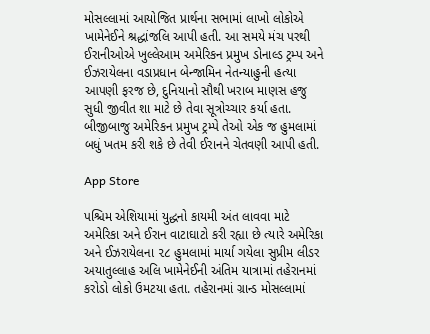મોસલ્લામાં આયોજિત પ્રાર્થના સભામાં લાખો લોકોએ ખામેનેઈને શ્રદ્ધાંજલિ આપી હતી. આ સમયે મંચ પરથી ઈરાનીઓએ ખુલ્લેઆમ અમેરિકન પ્રમુખ ડોનાલ્ડ ટ્રમ્પ અને ઈઝરાયેલના વડાપ્રધાન બેન્જામિન નેતન્યાહુની હત્યા આપણી ફરજ છે, દુનિયાનો સૌથી ખરાબ માણસ હજુ સુધી જીવીત શા માટે છે તેવા સૂત્રોચ્ચાર કર્યા હતા. બીજીબાજુ અમેરિકન પ્રમુખ ટ્રમ્પે તેઓ એક જ હુમલામાં બધું ખતમ કરી શકે છે તેવી ઈરાનને ચેતવણી આપી હતી.

App Store

પશ્ચિમ એશિયામાં યુદ્ધનો કાયમી અંત લાવવા માટે અમેરિકા અને ઈરાન વાટાઘાટો કરી રહ્યા છે ત્યારે અમેરિકા અને ઈઝરાયેલના ૨૮ હુમલામાં માર્યા ગયેલા સુપ્રીમ લીડર અયાતુલ્લાહ અલિ ખામેનેઈની અંતિમ યાત્રામાં તહેરાનમાં કરોડો લોકો ઉમટયા હતા. તહેરાનમાં ગ્રાન્ડ મોસલ્લામાં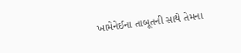ખામેનેઈના તાબૂતની સાથે તેમના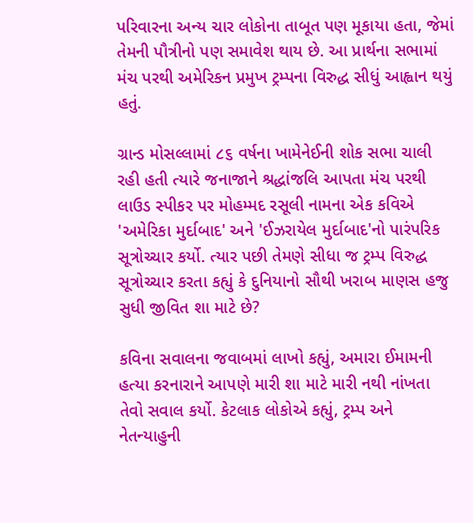પરિવારના અન્ય ચાર લોકોના તાબૂત પણ મૂકાયા હતા, જેમાં તેમની પૌત્રીનો પણ સમાવેશ થાય છે. આ પ્રાર્થના સભામાં મંચ પરથી અમેરિકન પ્રમુખ ટ્રમ્પના વિરુદ્ધ સીધું આહ્વાન થયું હતું.

ગ્રાન્ડ મોસલ્લામાં ૮૬ વર્ષના ખામેનેઈની શોક સભા ચાલી રહી હતી ત્યારે જનાજાને શ્રદ્ધાંજલિ આપતા મંચ પરથી લાઉડ સ્પીકર પર મોહમ્મદ રસૂલી નામના એક કવિએ 'અમેરિકા મુર્દાબાદ' અને 'ઈઝરાયેલ મુર્દાબાદ'નો પારંપરિક સૂત્રોચ્ચાર કર્યો. ત્યાર પછી તેમણે સીધા જ ટ્રમ્પ વિરુદ્ધ સૂત્રોચ્ચાર કરતા કહ્યું કે દુનિયાનો સૌથી ખરાબ માણસ હજુ સુધી જીવિત શા માટે છે?

કવિના સવાલના જવાબમાં લાખો કહ્યું, અમારા ઈમામની હત્યા કરનારાને આપણે મારી શા માટે મારી નથી નાંખતા તેવો સવાલ કર્યો. કેટલાક લોકોએ કહ્યું, ટ્રમ્પ અને નેતન્યાહુની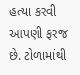હત્યા કરવી આપણી ફરજ છે. ટોળામાંથી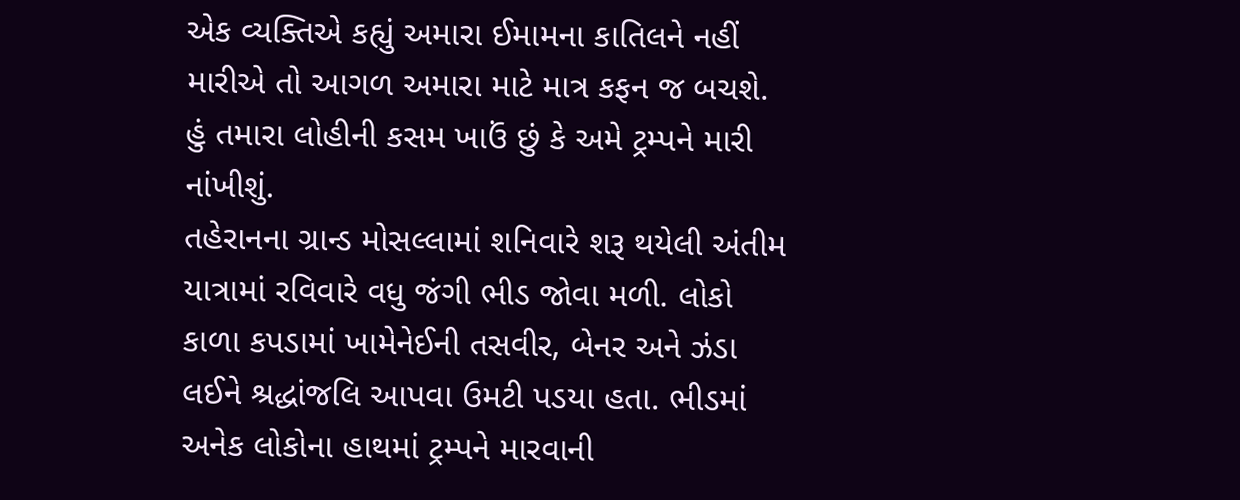એક વ્યક્તિએ કહ્યું અમારા ઈમામના કાતિલને નહીં મારીએ તો આગળ અમારા માટે માત્ર કફન જ બચશે. હું તમારા લોહીની કસમ ખાઉં છું કે અમે ટ્રમ્પને મારી નાંખીશું.
તહેરાનના ગ્રાન્ડ મોસલ્લામાં શનિવારે શરૂ થયેલી અંતીમ યાત્રામાં રવિવારે વધુ જંગી ભીડ જોવા મળી. લોકો કાળા કપડામાં ખામેનેઈની તસવીર, બેનર અને ઝંડા લઈને શ્રદ્ધાંજલિ આપવા ઉમટી પડયા હતા. ભીડમાં અનેક લોકોના હાથમાં ટ્રમ્પને મારવાની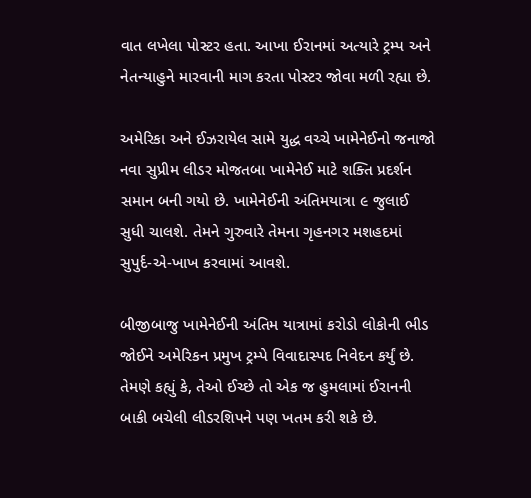વાત લખેલા પોસ્ટર હતા. આખા ઈરાનમાં અત્યારે ટ્રમ્પ અને નેતન્યાહુને મારવાની માગ કરતા પોસ્ટર જોવા મળી રહ્યા છે.

અમેરિકા અને ઈઝરાયેલ સામે યુદ્ધ વચ્ચે ખામેનેઈનો જનાજો નવા સુપ્રીમ લીડર મોજતબા ખામેનેઈ માટે શક્તિ પ્રદર્શન સમાન બની ગયો છે. ખામેનેઈની અંતિમયાત્રા ૯ જુલાઈ સુધી ચાલશે. તેમને ગુરુવારે તેમના ગૃહનગર મશહદમાં સુપુર્દ-એ-ખાખ કરવામાં આવશે.

બીજીબાજુ ખામેનેઈની અંતિમ યાત્રામાં કરોડો લોકોની ભીડ જોઈને અમેરિકન પ્રમુખ ટ્રમ્પે વિવાદાસ્પદ નિવેદન કર્યું છે. તેમણે કહ્યું કે, તેઓ ઈચ્છે તો એક જ હુમલામાં ઈરાનની બાકી બચેલી લીડરશિપને પણ ખતમ કરી શકે છે.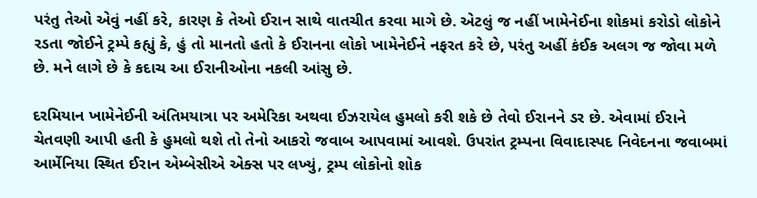પરંતુ તેઓ એવું નહીં કરે, કારણ કે તેઓ ઈરાન સાથે વાતચીત કરવા માગે છે. એટલું જ નહીં ખામેનેઈના શોકમાં કરોડો લોકોને રડતા જોઈને ટ્રમ્પે કહ્યું કે, હું તો માનતો હતો કે ઈરાનના લોકો ખામેનેઈને નફરત કરે છે, પરંતુ અહીં કંઈક અલગ જ જોવા મળે છે. મને લાગે છે કે કદાચ આ ઈરાનીઓના નકલી આંસુ છે.

દરમિયાન ખામેનેઈની અંતિમયાત્રા પર અમેરિકા અથવા ઈઝરાયેલ હુમલો કરી શકે છે તેવો ઈરાનને ડર છે. એવામાં ઈરાને ચેતવણી આપી હતી કે હુમલો થશે તો તેનો આકરો જવાબ આપવામાં આવશે. ઉપરાંત ટ્રમ્પના વિવાદાસ્પદ નિવેદનના જવાબમાં આર્મેનિયા સ્થિત ઈરાન એમ્બેસીએ એક્સ પર લખ્યું, ટ્રમ્પ લોકોનો શોક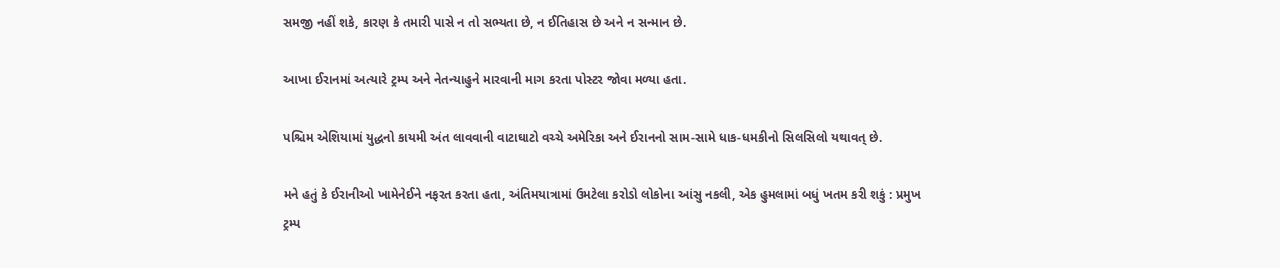સમજી નહીં શકે, કારણ કે તમારી પાસે ન તો સભ્યતા છે, ન ઈતિહાસ છે અને ન સન્માન છે.

આખા ઈરાનમાં અત્યારે ટ્રમ્પ અને નેતન્યાહુને મારવાની માગ કરતા પોસ્ટર જોવા મળ્યા હતા.

પશ્ચિમ એશિયામાં યુદ્ધનો કાયમી અંત લાવવાની વાટાઘાટો વચ્ચે અમેરિકા અને ઈરાનનો સામ-સામે ધાક-ધમકીનો સિલસિલો યથાવત્ છે.

મને હતું કે ઈરાનીઓ ખામેનેઈને નફરત કરતા હતા, અંતિમયાત્રામાં ઉમટેલા કરોડો લોકોના આંસુ નકલી, એક હુમલામાં બધું ખતમ કરી શકું : પ્રમુખ ટ્રમ્પ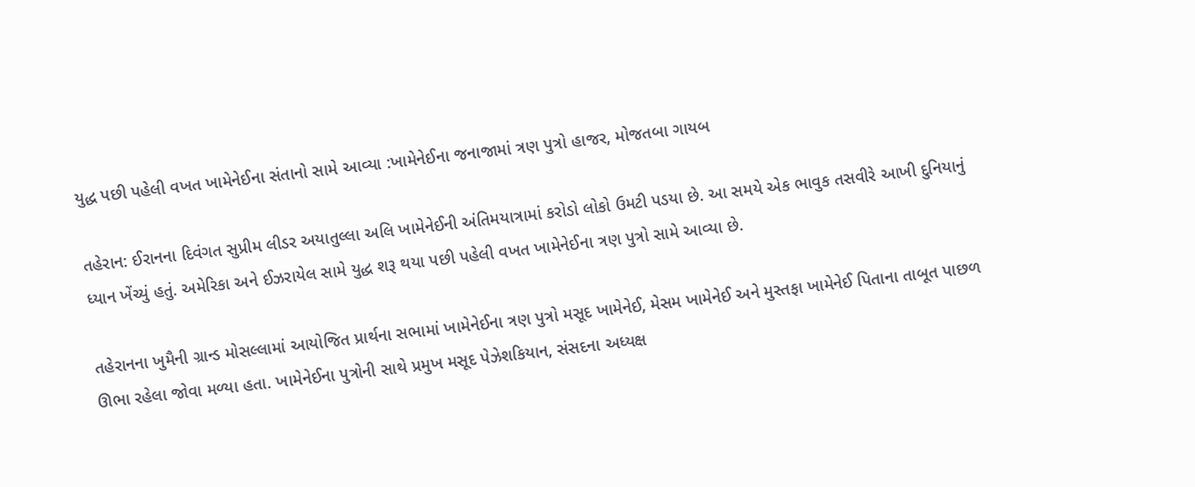યુદ્ધ પછી પહેલી વખત ખામેનેઈના સંતાનો સામે આવ્યા :ખામેનેઈના જનાજામાં ત્રણ પુત્રો હાજર, મોજતબા ગાયબ

તહેરાન: ઈરાનના દિવંગત સુપ્રીમ લીડર અયાતુલ્લા અલિ ખામેનેઈની અંતિમયાત્રામાં કરોડો લોકો ઉમટી પડયા છે. આ સમયે એક ભાવુક તસવીરે આખી દુનિયાનું ધ્યાન ખેંચ્યું હતું. અમેરિકા અને ઈઝરાયેલ સામે યુદ્ધ શરૂ થયા પછી પહેલી વખત ખામેનેઈના ત્રણ પુત્રો સામે આવ્યા છે.

તહેરાનના ખુમૈની ગ્રાન્ડ મોસલ્લામાં આયોજિત પ્રાર્થના સભામાં ખામેનેઈના ત્રણ પુત્રો મસૂદ ખામેનેઈ, મેસમ ખામેનેઈ અને મુસ્તફા ખામેનેઈ પિતાના તાબૂત પાછળ ઊભા રહેલા જોવા મળ્યા હતા. ખામેનેઈના પુત્રોની સાથે પ્રમુખ મસૂદ પેઝેશકિયાન, સંસદના અધ્યક્ષ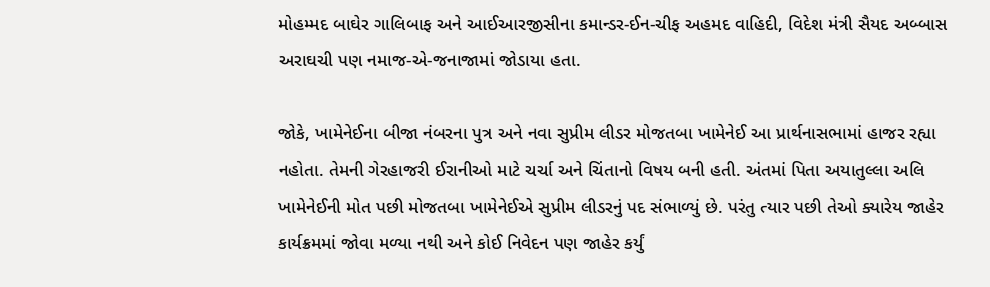મોહમ્મદ બાઘેર ગાલિબાફ અને આઈઆરજીસીના કમાન્ડર-ઈન-ચીફ અહમદ વાહિદી, વિદેશ મંત્રી સૈયદ અબ્બાસ અરાઘચી પણ નમાજ-એ-જનાજામાં જોડાયા હતા.

જોકે, ખામેનેઈના બીજા નંબરના પુત્ર અને નવા સુપ્રીમ લીડર મોજતબા ખામેનેઈ આ પ્રાર્થનાસભામાં હાજર રહ્યા નહોતા. તેમની ગેરહાજરી ઈરાનીઓ માટે ચર્ચા અને ચિંતાનો વિષય બની હતી. અંતમાં પિતા અયાતુલ્લા અલિ ખામેનેઈની મોત પછી મોજતબા ખામેનેઈએ સુપ્રીમ લીડરનું પદ સંભાળ્યું છે. પરંતુ ત્યાર પછી તેઓ ક્યારેય જાહેર કાર્યક્રમમાં જોવા મળ્યા નથી અને કોઈ નિવેદન પણ જાહેર કર્યું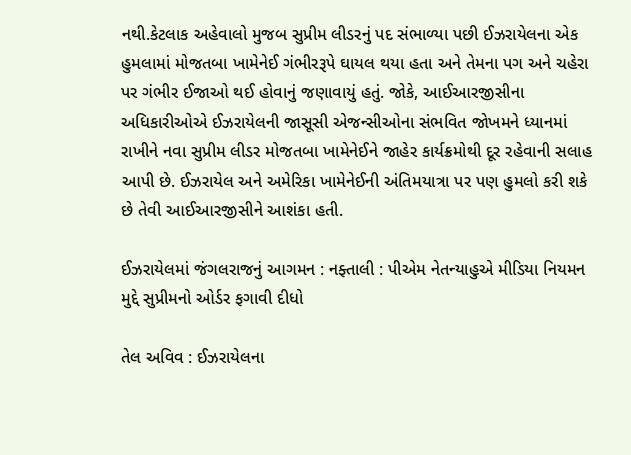નથી.કેટલાક અહેવાલો મુજબ સુપ્રીમ લીડરનું પદ સંભાળ્યા પછી ઈઝરાયેલના એક હુમલામાં મોજતબા ખામેનેઈ ગંભીરરૂપે ઘાયલ થયા હતા અને તેમના પગ અને ચહેરા પર ગંભીર ઈજાઓ થઈ હોવાનું જણાવાયું હતું. જોકે, આઈઆરજીસીના અધિકારીઓએ ઈઝરાયેલની જાસૂસી એજન્સીઓના સંભવિત જોખમને ધ્યાનમાં રાખીને નવા સુપ્રીમ લીડર મોજતબા ખામેનેઈને જાહેર કાર્યક્રમોથી દૂર રહેવાની સલાહ આપી છે. ઈઝરાયેલ અને અમેરિકા ખામેનેઈની અંતિમયાત્રા પર પણ હુમલો કરી શકે છે તેવી આઈઆરજીસીને આશંકા હતી.

ઈઝરાયેલમાં જંગલરાજનું આગમન : નફ્તાલી : પીએમ નેતન્યાહુએ મીડિયા નિયમન મુદ્દે સુપ્રીમનો ઓર્ડર ફગાવી દીધો

તેલ અવિવ : ઈઝરાયેલના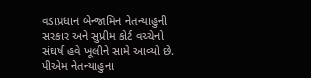વડાપ્રધાન બેન્જામિન નેતન્યાહુની સરકાર અને સુપ્રીમ કોર્ટ વચ્ચેનો સંઘર્ષ હવે ખૂલીને સામે આવ્યો છે. પીએમ નેતન્યાહુના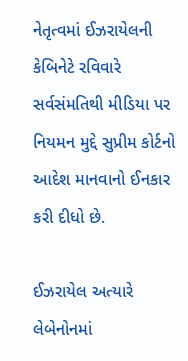નેતૃત્વમાં ઈઝરાયેલની કેબિનેટે રવિવારે સર્વસંમતિથી મીડિયા પર નિયમન મુદ્દે સુપ્રીમ કોર્ટનો આદેશ માનવાનો ઈનકાર કરી દીધો છે.

ઈઝરાયેલ અત્યારે લેબેનોનમાં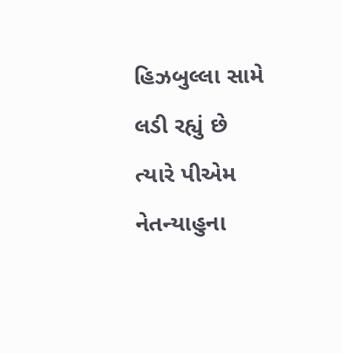હિઝબુલ્લા સામે લડી રહ્યું છે ત્યારે પીએમ નેતન્યાહુના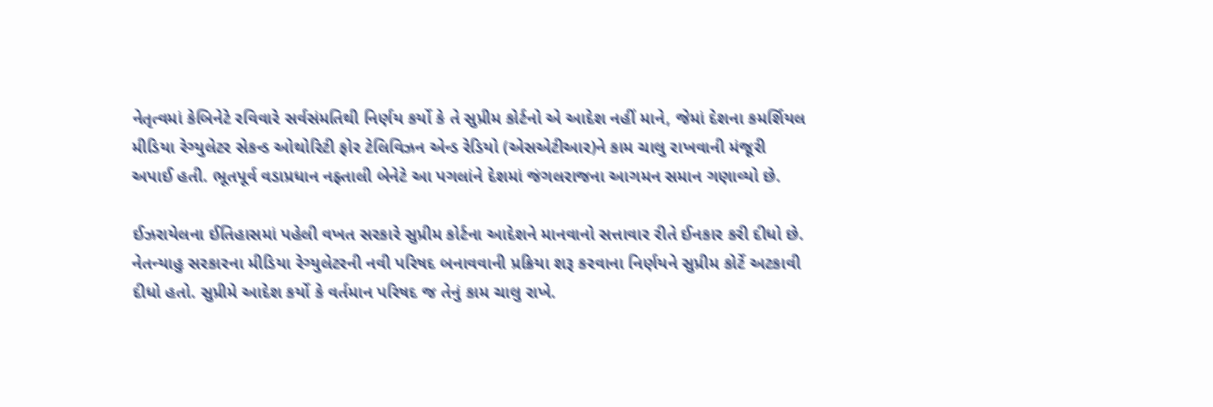નેતૃત્વમાં કેબિનેટે રવિવારે સર્વસંમતિથી નિર્ણય કર્યો કે તે સુપ્રીમ કોર્ટનો એ આદેશ નહીં માને, જેમાં દેશના કમર્શિયલ મીડિયા રેગ્યુલેટર સેકન્ડ ઓથોરિટી ફોર ટેલિવિઝન એન્ડ રેડિયો (એસએટીઆર)ને કામ ચાલુ રાખવાની મંજૂરી અપાઈ હતી. ભૂતપૂર્વ વડાપ્રધાન નફ્તાલી બેનેટે આ પગલાંને દેશમાં જંગલરાજના આગમન સમાન ગણાવ્યો છે.

ઈઝરાયેલના ઈતિહાસમાં પહેલી વખત સરકારે સુપ્રીમ કોર્ટના આદેશને માનવાનો સત્તાવાર રીતે ઈનકાર કરી દીધો છે. નેતન્યાહુ સરકારના મીડિયા રેગ્યુલેટરની નવી પરિષદ બનાવવાની પ્રક્રિયા શરૂ કરવાના નિર્ણયને સુપ્રીમ કોર્ટે અટકાવી દીધો હતો. સુપ્રીમે આદેશ કર્યો કે વર્તમાન પરિષદ જ તેનું કામ ચાલુ રાખે.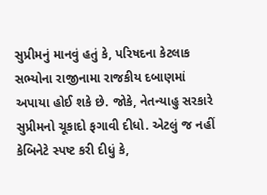સુપ્રીમનું માનવું હતું કે, પરિષદના કેટલાક સભ્યોના રાજીનામા રાજકીય દબાણમાં અપાયા હોઈ શકે છે. જોકે, નેતન્યાહુ સરકારે સુપ્રીમનો ચૂકાદો ફગાવી દીધો. એટલું જ નહીં કેબિનેટે સ્પષ્ટ કરી દીધું કે,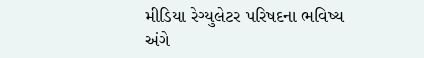મીડિયા રેગ્યુલેટર પરિષદના ભવિષ્ય અંગે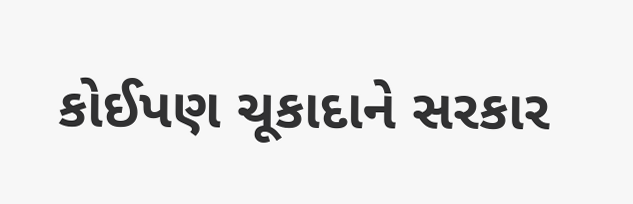કોઈપણ ચૂકાદાને સરકાર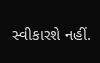સ્વીકારશે નહીં.